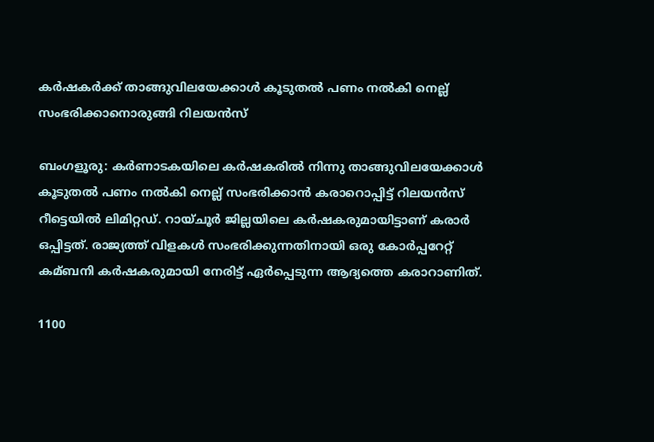കര്‍ഷകര്‍ക്ക് താങ്ങുവിലയേക്കാള്‍ കൂടുതല്‍ പണം നല്‍കി നെല്ല് സംഭരിക്കാനൊരുങ്ങി റിലയന്‍സ്

ബംഗളൂരു: കര്‍ണാടകയിലെ കര്‍ഷകരില്‍ നിന്നു താങ്ങുവിലയേക്കാള്‍ കൂടുതല്‍ പണം നല്‍കി നെല്ല് സംഭരിക്കാന്‍ കരാറൊപ്പിട്ട് റിലയന്‍സ് റീട്ടെയില്‍ ലിമിറ്റഡ്. റായ്ചൂര്‍ ജില്ലയിലെ കര്‍ഷകരുമായിട്ടാണ് കരാര്‍ ഒപ്പിട്ടത്. രാജ്യത്ത് വിളകള്‍ സംഭരിക്കുന്നതിനായി ഒരു കോര്‍പ്പറേറ്റ് കമ്ബനി കര്‍ഷകരുമായി നേരിട്ട് ഏര്‍പ്പെടുന്ന ആദ്യത്തെ കരാറാണിത്.

1100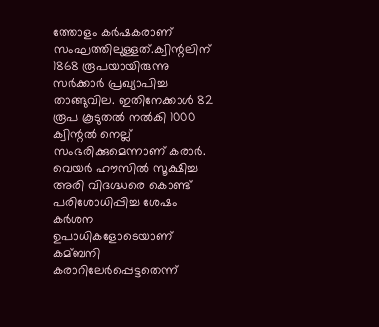ത്തോളം കര്‍ഷകരാണ് സംഘത്തിലുള്ളത്.ക്വിന്റലിന് 1868 രൂപയായിരുന്നു സര്‍ക്കാര്‍ പ്രഖ്യാപിച്ച താങ്ങുവില. ഇതിനേക്കാള്‍ 82 രൂപ കൂടുതല്‍ നല്‍കി 1000 ക്വിന്റല്‍ നെല്ല് സംഭരിക്കുമെന്നാണ് കരാര്‍. വെയര്‍ ഹൗസില്‍ സൂക്ഷിച്ച അരി വിദഗ്ദ്ധരെ കൊണ്ട് പരിശോധിപ്പിച്ച ശേഷം കര്‍ശന ഉപാധികളോടെയാണ് കമ്ബനി കരാറിലേര്‍പ്പെട്ടതെന്ന്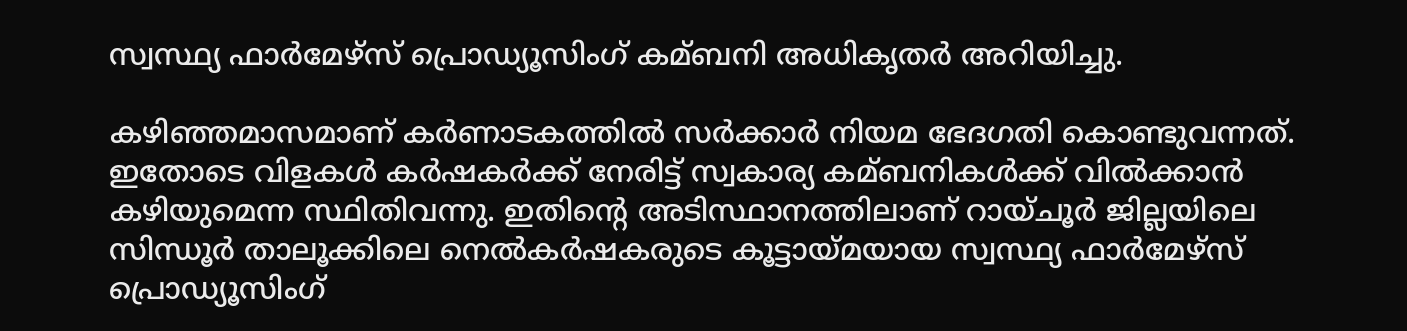സ്വസ്ഥ്യ ഫാര്‍മേഴ്സ് പ്രൊഡ്യൂസിംഗ് കമ്ബനി അധികൃതര്‍ അറിയിച്ചു.

കഴിഞ്ഞമാസമാണ് കര്‍ണാടകത്തില്‍ സര്‍ക്കാര്‍ നിയമ ഭേദഗതി കൊണ്ടുവന്നത്. ഇതോടെ വിളകള്‍ കര്‍ഷകര്‍ക്ക് നേരിട്ട് സ്വകാര്യ കമ്ബനികള്‍ക്ക് വില്‍ക്കാന്‍ കഴിയുമെന്ന സ്ഥിതിവന്നു. ഇതിന്റെ അടിസ്ഥാനത്തിലാണ് റായ്ചൂര്‍ ജില്ലയിലെ സിന്ധൂര്‍ താലൂക്കിലെ നെല്‍കര്‍ഷകരുടെ കൂട്ടായ്മയായ സ്വസ്ഥ്യ ഫാര്‍മേഴ്സ് പ്രൊഡ്യൂസിംഗ്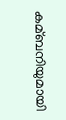കമ്ബനിയുമായി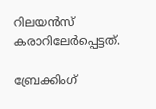റിലയന്‍സ് കരാറിലേര്‍പ്പെട്ടത്.

ബ്രേക്കിംഗ്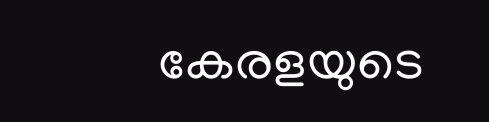കേരളയുടെ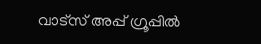വാട്സ് അപ്പ് ഗ്രൂപ്പിൽ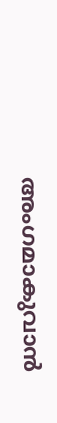അംഗമാകുവാൻ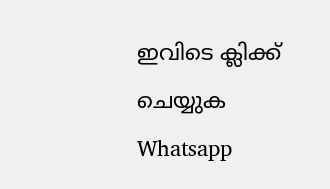ഇവിടെ ക്ലിക്ക് ചെയ്യുക Whatsapp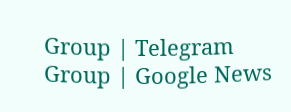Group | Telegram Group | Google News